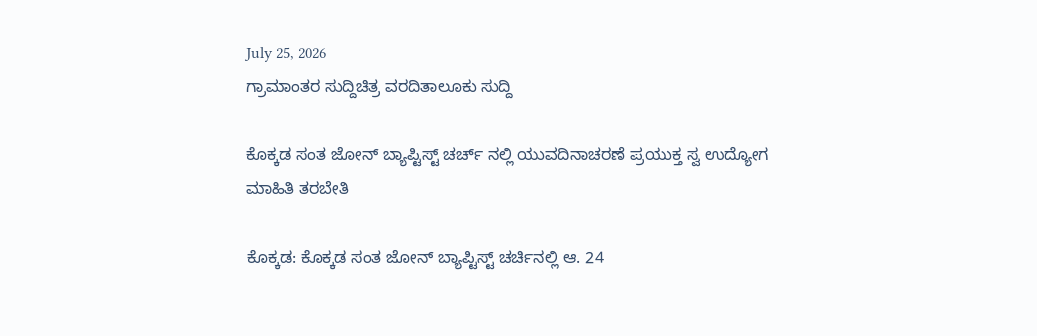July 25, 2026
ಗ್ರಾಮಾಂತರ ಸುದ್ದಿಚಿತ್ರ ವರದಿತಾಲೂಕು ಸುದ್ದಿ

ಕೊಕ್ಕಡ ಸಂತ ಜೋನ್ ಬ್ಯಾಪ್ಟಿಸ್ಟ್ ಚರ್ಚ್ ನಲ್ಲಿ ಯುವದಿನಾಚರಣೆ ಪ್ರಯುಕ್ತ ಸ್ವ ಉದ್ಯೋಗ ಮಾಹಿತಿ ತರಬೇತಿ

ಕೊಕ್ಕಡ: ಕೊಕ್ಕಡ ಸಂತ ಜೋನ್ ಬ್ಯಾಪ್ಟಿಸ್ಟ್ ಚರ್ಚಿನಲ್ಲಿ ಆ. 24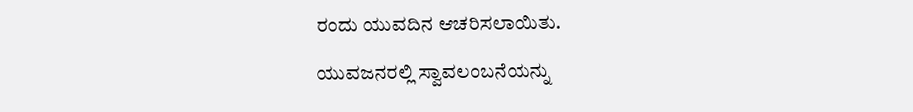ರಂದು ಯುವದಿನ ಆಚರಿಸಲಾಯಿತು.

ಯುವಜನರಲ್ಲಿ ಸ್ವಾವಲಂಬನೆಯನ್ನು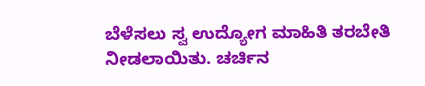ಬೆಳೆಸಲು ಸ್ವ ಉದ್ಯೋಗ ಮಾಹಿತಿ ತರಬೇತಿ ನೀಡಲಾಯಿತು. ಚರ್ಚಿನ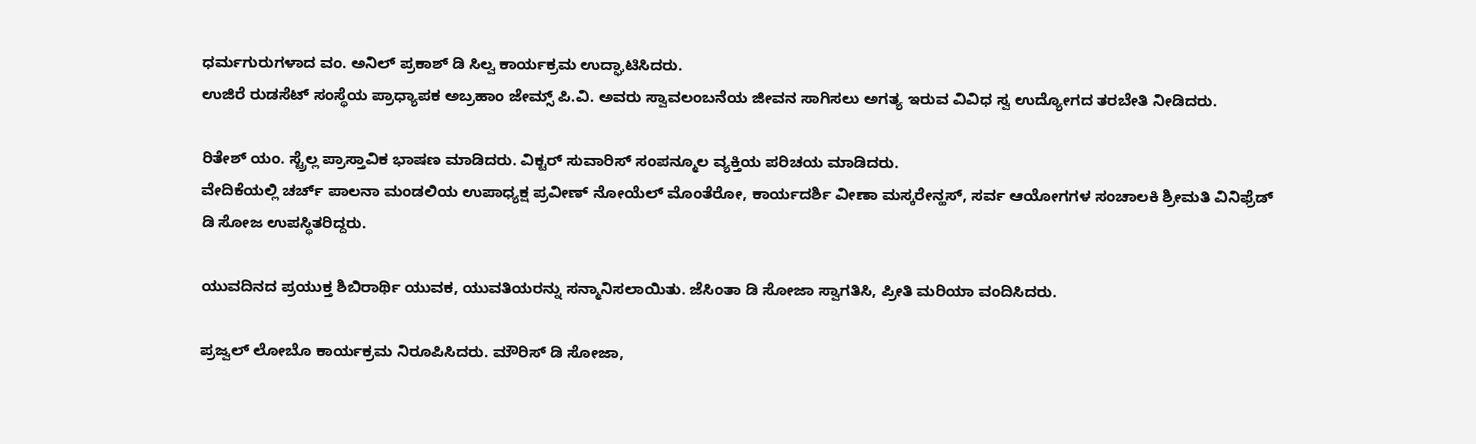ಧರ್ಮಗುರುಗಳಾದ ವಂ. ಅನಿಲ್ ಪ್ರಕಾಶ್ ಡಿ ಸಿಲ್ವ ಕಾರ್ಯಕ್ರಮ ಉದ್ಘಾಟಿಸಿದರು.
ಉಜಿರೆ ರುಡಸೆಟ್ ಸಂಸ್ಥೆಯ ಪ್ರಾಧ್ಯಾಪಕ ಅಬ್ರಹಾಂ ಜೇಮ್ಸ್ ಪಿ.ವಿ. ಅವರು ಸ್ವಾವಲಂಬನೆಯ ಜೀವನ ಸಾಗಿಸಲು ಅಗತ್ಯ ಇರುವ ವಿವಿಧ ಸ್ವ ಉದ್ಯೋಗದ ತರಬೇತಿ ನೀಡಿದರು.

ರಿತೇಶ್ ಯಂ. ಸ್ಟ್ರೆಲ್ಲ ಪ್ರಾಸ್ತಾವಿಕ ಭಾಷಣ ಮಾಡಿದರು. ವಿಕ್ಟರ್ ಸುವಾರಿಸ್ ಸಂಪನ್ಮೂಲ ವ್ಯಕ್ತಿಯ ಪರಿಚಯ ಮಾಡಿದರು.
ವೇದಿಕೆಯಲ್ಲಿ ಚರ್ಚ್ ಪಾಲನಾ ಮಂಡಲಿಯ ಉಪಾಧ್ಯಕ್ಷ ಪ್ರವೀಣ್ ನೋಯೆಲ್ ಮೊಂತೆರೋ, ಕಾರ್ಯದರ್ಶಿ ವೀಣಾ ಮಸ್ಕರೇನ್ಹಸ್, ಸರ್ವ ಆಯೋಗಗಳ ಸಂಚಾಲಕಿ ಶ್ರೀಮತಿ ವಿನಿಫ್ರೆಡ್ ಡಿ ಸೋಜ ಉಪಸ್ಥಿತರಿದ್ದರು.

ಯುವದಿನದ ಪ್ರಯುಕ್ತ ಶಿಬಿರಾರ್ಥಿ ಯುವಕ, ಯುವತಿಯರನ್ನು ಸನ್ಮಾನಿಸಲಾಯಿತು. ಜೆಸಿಂತಾ ಡಿ ಸೋಜಾ ಸ್ವಾಗತಿಸಿ, ಪ್ರೀತಿ ಮರಿಯಾ ವಂದಿಸಿದರು.

ಪ್ರಜ್ವಲ್ ಲೋಬೊ ಕಾರ್ಯಕ್ರಮ ನಿರೂಪಿಸಿದರು. ಮೌರಿಸ್ ಡಿ ಸೋಜಾ,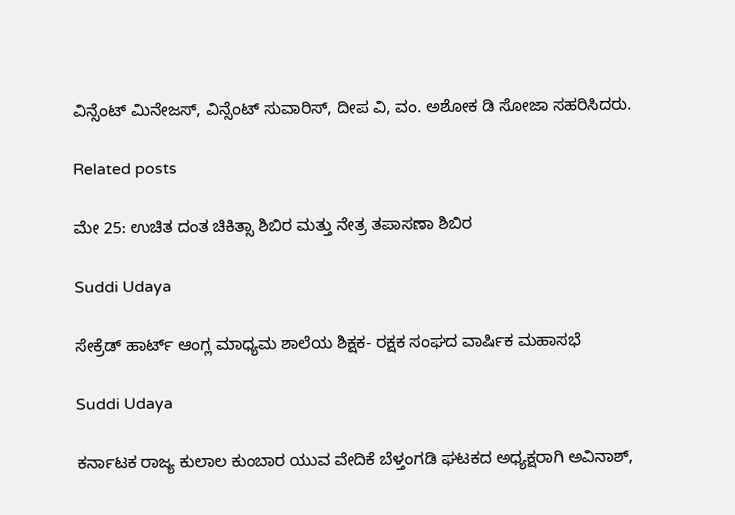ವಿನ್ಸೆಂಟ್ ಮಿನೇಜಸ್, ವಿನ್ಸೆಂಟ್ ಸುವಾರಿಸ್, ದೀಪ ವಿ, ವಂ. ಅಶೋಕ ಡಿ ಸೋಜಾ ಸಹರಿಸಿದರು.

Related posts

ಮೇ 25: ಉಚಿತ ದಂತ ಚಿಕಿತ್ಸಾ ಶಿಬಿರ ಮತ್ತು ನೇತ್ರ ತಪಾಸಣಾ ಶಿಬಿರ

Suddi Udaya

ಸೇಕ್ರೆಡ್ ಹಾರ್ಟ್ ಆಂಗ್ಲ ಮಾಧ್ಯಮ ಶಾಲೆಯ ಶಿಕ್ಷಕ- ರಕ್ಷಕ ಸಂಘದ ವಾರ್ಷಿಕ ಮಹಾಸಭೆ

Suddi Udaya

ಕರ್ನಾಟಕ ರಾಜ್ಯ ಕುಲಾಲ ಕುಂಬಾರ ಯುವ ವೇದಿಕೆ ಬೆಳ್ತಂಗಡಿ ಘಟಕದ ಅಧ್ಯಕ್ಷರಾಗಿ ಅವಿನಾಶ್,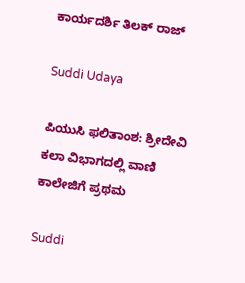ಕಾರ್ಯದರ್ಶಿ ತಿಲಕ್ ರಾಜ್

Suddi Udaya

ಪಿಯುಸಿ ಫಲಿತಾಂಶ: ಶ್ರೀದೇವಿ ಕಲಾ ವಿಭಾಗದಲ್ಲಿ ವಾಣಿ ಕಾಲೇಜಿಗೆ ಪ್ರಥಮ

Suddi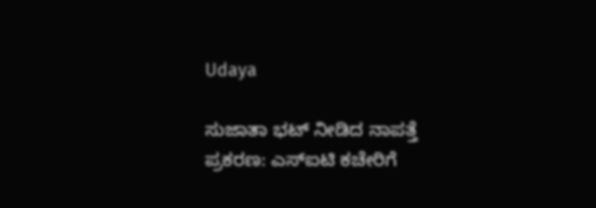Udaya

ಸುಜಾತಾ ಭಟ್ ನೀಡಿದ ನಾಪತ್ತೆ ಪ್ರಕರಣ: ಎಸ್ಐಟಿ ಕಚೇರಿಗೆ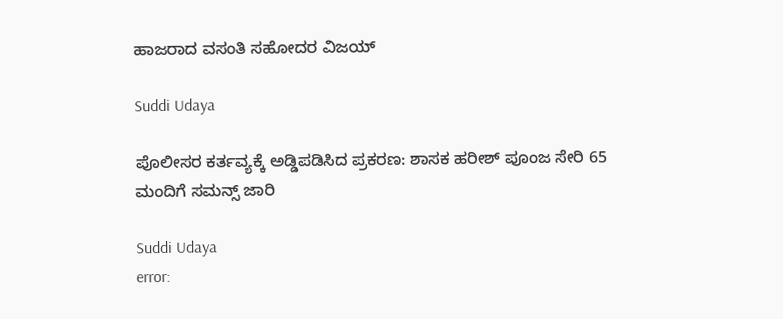ಹಾಜರಾದ ವಸಂತಿ ಸಹೋದರ ವಿಜಯ್

Suddi Udaya

ಪೊಲೀಸರ ಕರ್ತವ್ಯಕ್ಕೆ ಅಡ್ಡಿಪಡಿಸಿದ ಪ್ರಕರಣ: ಶಾಸಕ ಹರೀಶ್ ಪೂಂಜ ಸೇರಿ 65 ಮಂದಿಗೆ ಸಮನ್ಸ್ ಜಾರಿ

Suddi Udaya
error: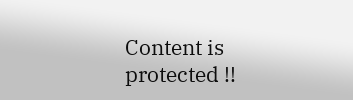Content is protected !!